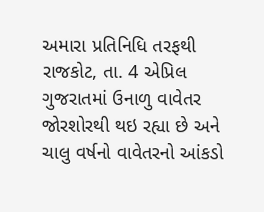અમારા પ્રતિનિધિ તરફથી
રાજકોટ, તા. 4 એપ્રિલ
ગુજરાતમાં ઉનાળુ વાવેતર જોરશોરથી થઇ રહ્યા છે અને ચાલુ વર્ષનો વાવેતરનો આંકડો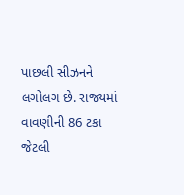પાછલી સીઝનને લગોલગ છે. રાજ્યમાં વાવણીની 86 ટકા જેટલી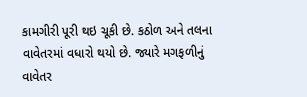કામગીરી પૂરી થઇ ચૂકી છે. કઠોળ અને તલના વાવેતરમાં વધારો થયો છે. જ્યારે મગફળીનું વાવેતર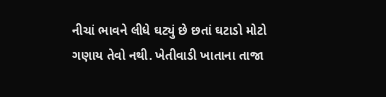નીચાં ભાવને લીધે ઘટ્યું છે છતાં ઘટાડો મોટો ગણાય તેવો નથી. ખેતીવાડી ખાતાના તાજા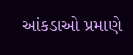આંકડાઓ પ્રમાણે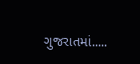ગુજરાતમાં.....